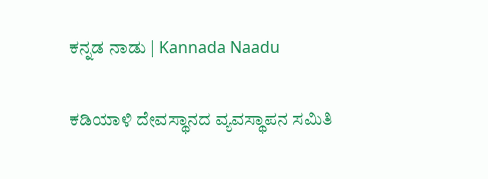ಕನ್ನಡ ನಾಡು | Kannada Naadu

ಕಡಿಯಾಳಿ ದೇವಸ್ಥಾನದ ವ್ಯವಸ್ಥಾಪನ ಸಮಿತಿ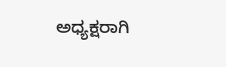ಅಧ್ಯಕ್ಷರಾಗಿ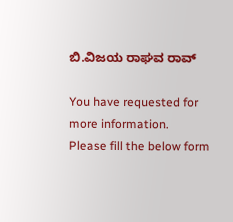ಬಿ.ವಿಜಯ ರಾಘವ ರಾವ್

You have requested for more information.
Please fill the below form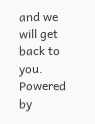and we will get back to you.
Powered by